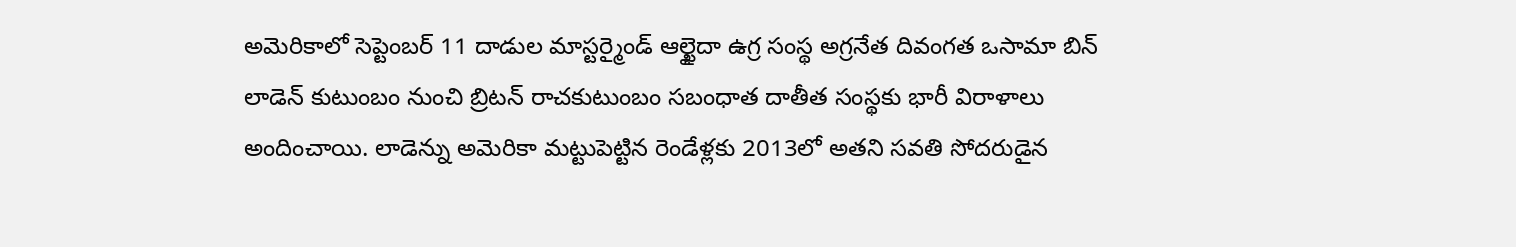అమెరికాలో సెప్టెంబర్ 11 దాడుల మాస్టర్మైండ్ ఆల్ఖైదా ఉగ్ర సంస్థ అగ్రనేత దివంగత ఒసామా బిన్ లాడెన్ కుటుంబం నుంచి బ్రిటన్ రాచకుటుంబం సబంధాత దాతీత సంస్థకు భారీ విరాళాలు అందించాయి. లాడెన్ను అమెరికా మట్టుపెట్టిన రెండేళ్లకు 2013లో అతని సవతి సోదరుడైన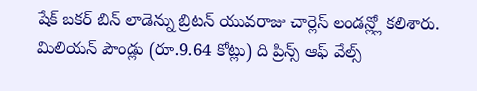షేక్ బకర్ బిన్ లాడెన్ను బ్రిటన్ యువరాజు చార్లెస్ లండన్ల్లో కలిశారు. మిలియన్ పౌండ్లు (రూ.9.64 కోట్లు) ది ప్రిన్స్ ఆఫ్ వేల్స్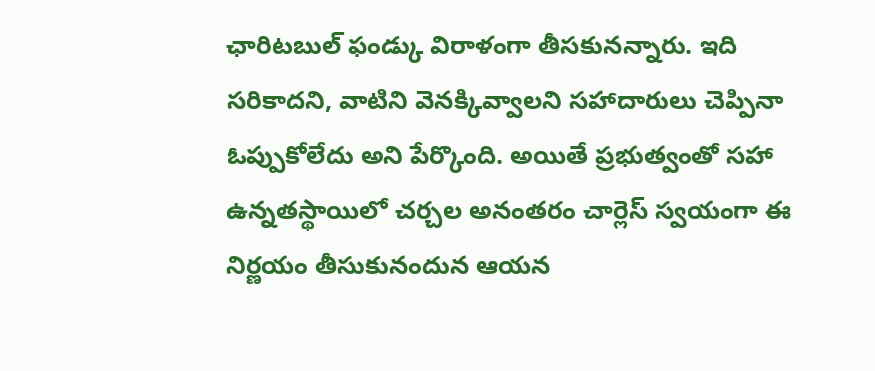ఛారిటబుల్ ఫండ్కు విరాళంగా తీసకునన్నారు. ఇది సరికాదని, వాటిని వెనక్కివ్వాలని సహాదారులు చెప్పినా ఓప్పుకోలేదు అని పేర్కొంది. అయితే ప్రభుత్వంతో సహా ఉన్నతస్థాయిలో చర్చల అనంతరం చార్లెస్ స్వయంగా ఈ నిర్ణయం తీసుకునందున ఆయన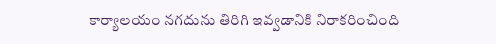కార్యాలయం నగదును తిరిగి ఇవ్వడానికి నిరాకరించింది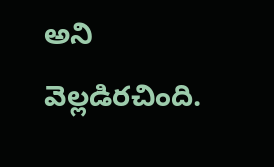అని వెల్లడిరచింది.